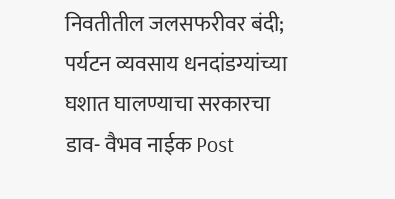निवतीतील जलसफरीवर बंदी; पर्यटन व्यवसाय धनदांडग्यांच्या घशात घालण्याचा सरकारचा डाव- वैभव नाईक Post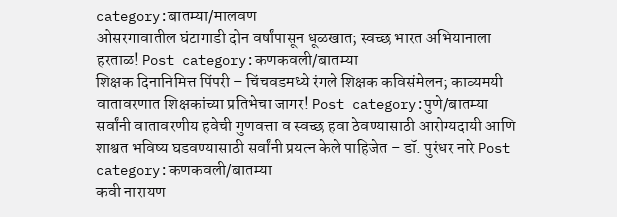category:बातम्या/मालवण
ओसरगावातील घंटागाडी दोन वर्षांपासून धूळखात; स्वच्छ भारत अभियानाला हरताळ! Post category:कणकवली/बातम्या
शिक्षक दिनानिमित्त पिंपरी – चिंचवडमध्ये रंगले शिक्षक कविसंमेलन; काव्यमयी वातावरणात शिक्षकांच्या प्रतिभेचा जागर! Post category:पुणे/बातम्या
सर्वांनी वातावरणीय हवेची गुणवत्ता व स्वच्छ हवा ठेवण्यासाठी आरोग्यदायी आणि शाश्वत भविष्य घडवण्यासाठी सर्वांनी प्रयत्न केले पाहिजेत – डॉ. पुरंधर नारे Post category:कणकवली/बातम्या
कवी नारायण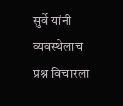सुर्वे यांनी व्यवस्थेलाच प्रश्न विचारला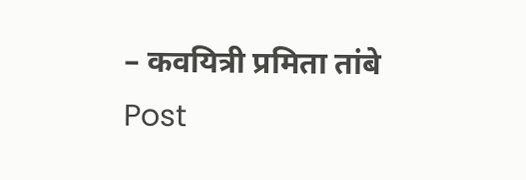– कवयित्री प्रमिता तांबे Post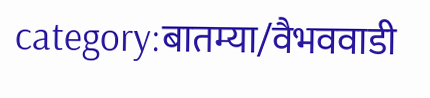category:बातम्या/वैभववाडी